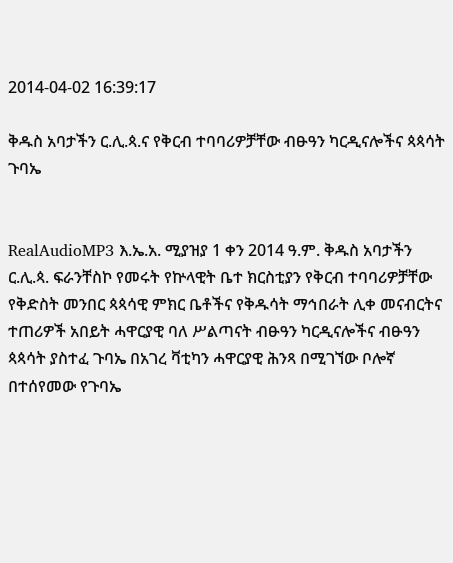2014-04-02 16:39:17

ቅዱስ አባታችን ር.ሊ.ጳ.ና የቅርብ ተባባሪዎቻቸው ብፁዓን ካርዲናሎችና ጳጳሳት ጉባኤ


RealAudioMP3 እ.ኤ.አ. ሚያዝያ 1 ቀን 2014 ዓ.ም. ቅዱስ አባታችን ር.ሊ.ጳ. ፍራንቸስኮ የመሩት የኵላዊት ቤተ ክርስቲያን የቅርብ ተባባሪዎቻቸው የቅድስት መንበር ጳጳሳዊ ምክር ቤቶችና የቅዱሳት ማኅበራት ሊቀ መናብርትና ተጠሪዎች አበይት ሓዋርያዊ ባለ ሥልጣናት ብፁዓን ካርዲናሎችና ብፁዓን ጳጳሳት ያስተፈ ጉባኤ በአገረ ቫቲካን ሓዋርያዊ ሕንጻ በሚገኘው ቦሎኛ በተሰየመው የጉባኤ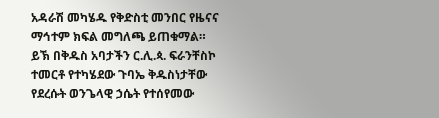አዳራሽ መካሄዱ የቅድስቲ መንበር የዜናና ማኅተም ክፍል መግለጫ ይጠቁማል።
ይኽ በቅዱስ አባታችን ር.ሊ.ጳ. ፍራንቸስኮ ተመርቶ የተካሄደው ጉባኤ ቅዱስነታቸው የደረሱት ወንጌላዊ ኃሴት የተሰየመው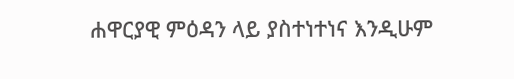ሐዋርያዊ ምዕዳን ላይ ያስተነተነና እንዲሁም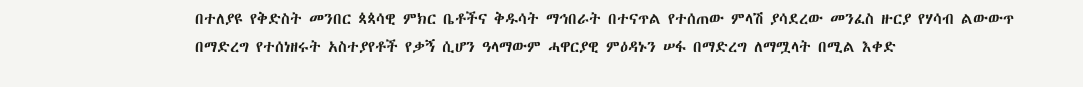በተለያዩ የቅድስት መንበር ጳጳሳዊ ምክር ቤቶችና ቅዱሳት ማኅበራት በተናጥል የተሰጠው ምላሽ ያሳደረው መንፈስ ዙርያ የሃሳብ ልውውጥ በማድረግ የተሰነዘሩት አስተያየቶች የቃኝ ሲሆን ዓላማውም ሓዋርያዊ ምዕዳኑን ሠፋ በማድረግ ለማሟላት በሚል እቀድ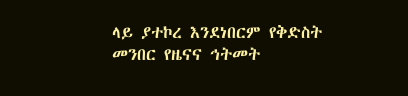ላይ ያተኮረ እንደነበርም የቅድስት መንበር የዜናና ኅትመት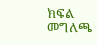ክፍል መግለጫ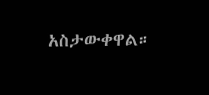አስታውቀዋል።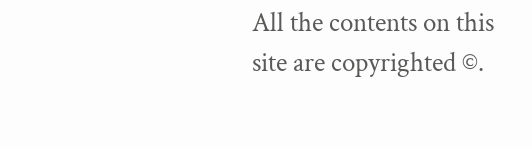All the contents on this site are copyrighted ©.